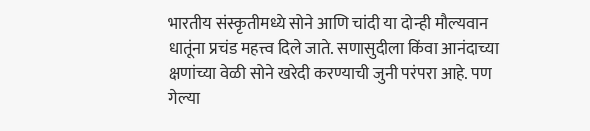भारतीय संस्कृतीमध्ये सोने आणि चांदी या दोन्ही मौल्यवान धातूंना प्रचंड महत्त्व दिले जाते. सणासुदीला किंवा आनंदाच्या क्षणांच्या वेळी सोने खरेदी करण्याची जुनी परंपरा आहे. पण गेल्या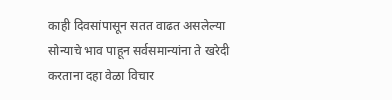काही दिवसांपासून सतत वाढत असलेल्या सोन्याचे भाव पाहून सर्वसमान्यांना ते खरेदी करताना दहा वेळा विचार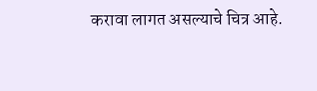करावा लागत असल्याचे चित्र आहे.